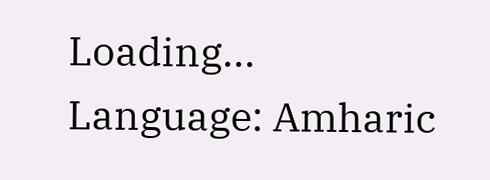Loading...
Language: Amharic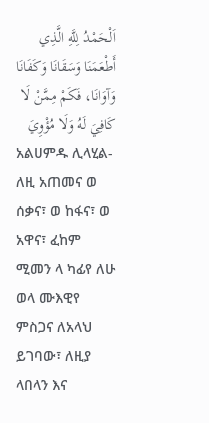اَلْحَمْدُ لِلَّهِ الَّذِي أَطْعَمَنَا وَسَقَانَا وَكَفَانَا وَآوَانَا، فَكَمْ مِمَّنْ لَا كَافِيَ لَهُ وَلَا مُؤْوِيَ
አልሀምዱ ሊላሂል-ለዚ አጠመና ወ ሰቃና፣ ወ ከፋና፣ ወ አዋና፣ ፈከም ሚመን ላ ካፊየ ለሁ ወላ ሙእዊየ
ምስጋና ለአላህ ይገባው፣ ለዚያ ላበላን እና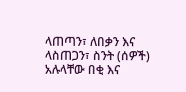ላጠጣን፣ ለበቃን እና ላስጠጋን፣ ስንት (ሰዎች) አሉላቸው በቂ እና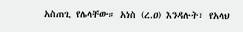አስጠጊ የሌላቸው። አነስ (ረ.ዐ) እንዳሉት፣ የአላህ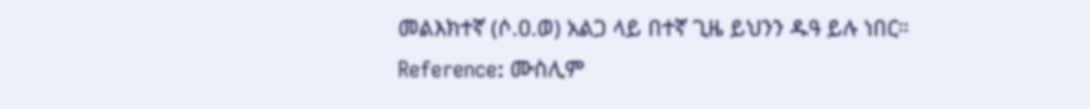መልእክተኛ (ሶ.ዐ.ወ) አልጋ ላይ በተኛ ጊዜ ይህንን ዱዓ ይሉ ነበር።
Reference: ሙስሊም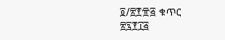፬/፳፻፹፭ ቁጥር ፳፯፻፲፭